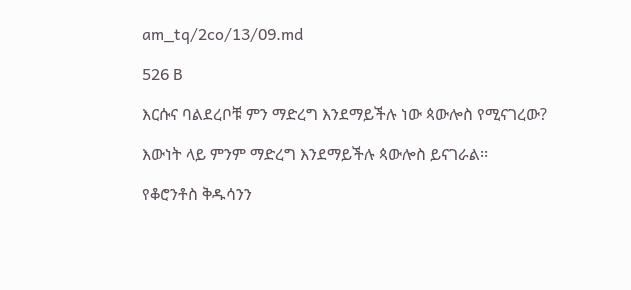am_tq/2co/13/09.md

526 B

እርሱና ባልደረቦቹ ምን ማድረግ እንደማይችሉ ነው ጳውሎስ የሚናገረው?

እውነት ላይ ምንም ማድረግ እንደማይችሉ ጳውሎስ ይናገራል፡፡

የቆሮንቶስ ቅዱሳንን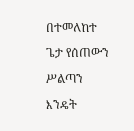በተመለከተ ጌታ የሰጠውን ሥልጣን እንዴት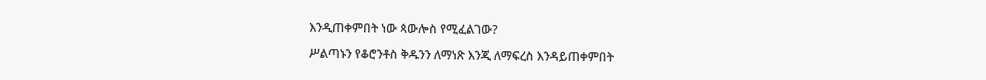እንዲጠቀምበት ነው ጳውሎስ የሚፈልገው?

ሥልጣኑን የቆሮንቶስ ቅዱንን ለማነጽ እንጂ ለማፍረስ እንዳይጠቀምበት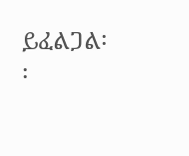ይፈልጋል፡፡